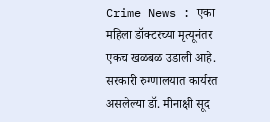Crime News : एका महिला डॉक्टरच्या मृत्यूनंतर एकच खळबळ उडाली आहे. सरकारी रुग्णालयात कार्यरत असलेल्या डॉ. मीनाक्षी सूद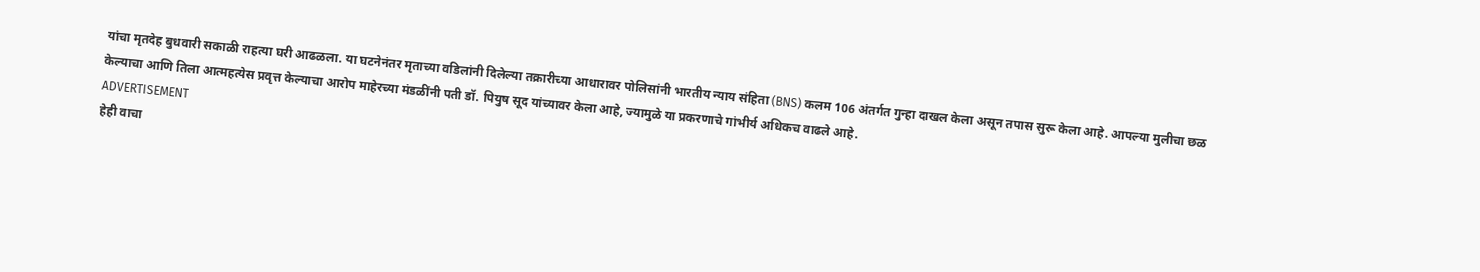यांचा मृतदेह बुधवारी सकाळी राहत्या घरी आढळला. या घटनेनंतर मृताच्या वडिलांनी दिलेल्या तक्रारीच्या आधारावर पोलिसांनी भारतीय न्याय संहिता (BNS) कलम 106 अंतर्गत गुन्हा दाखल केला असून तपास सुरू केला आहे. आपल्या मुलीचा छळ केल्याचा आणि तिला आत्महत्येस प्रवृत्त केल्याचा आरोप माहेरच्या मंडळींनी पती डॉ. पियुष सूद यांच्यावर केला आहे, ज्यामुळे या प्रकरणाचे गांभीर्य अधिकच वाढले आहे.
ADVERTISEMENT
हेही वाचा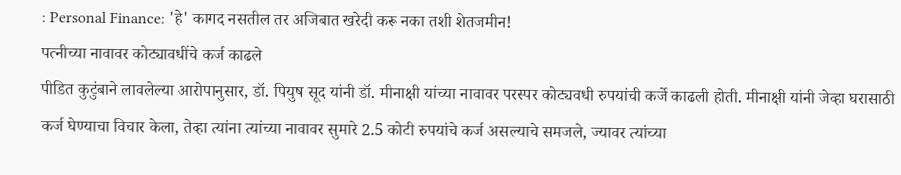: Personal Finance: 'हे' कागद नसतील तर अजिबात खरेदी करू नका तशी शेतजमीन!
पत्नीच्या नावावर कोट्यावधींचे कर्ज काढले
पीडित कुटुंबाने लावलेल्या आरोपानुसार, डॉ. पियुष सूद यांनी डॉ. मीनाक्षी यांच्या नावावर परस्पर कोट्यवधी रुपयांची कर्जे काढली होती. मीनाक्षी यांनी जेव्हा घरासाठी कर्ज घेण्याचा विचार केला, तेव्हा त्यांना त्यांच्या नावावर सुमारे 2.5 कोटी रुपयांचे कर्ज असल्याचे समजले, ज्यावर त्यांच्या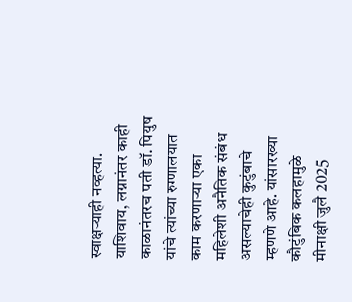स्वाक्षऱ्याही नव्हत्या. याशिवाय, लग्नानंतर काही काळानंतरच पती डॉ. पियुष यांचे त्यांच्या रुग्णालयात काम करणाऱ्या एका महिलेशी अनैतिक संबंध असल्याचेही कुटुंबाचे म्हणणे आहे. यांसारख्या कौटुंबिक कलहामुळे मीनाक्षी जुलै 2025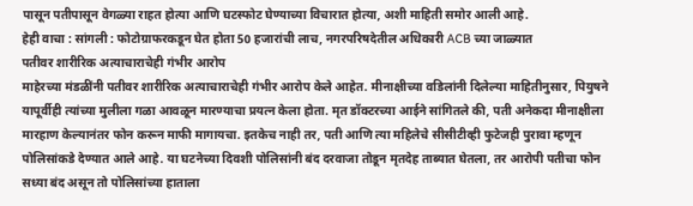पासून पतीपासून वेगळ्या राहत होत्या आणि घटस्फोट घेण्याच्या विचारात होत्या, अशी माहिती समोर आली आहे.
हेही वाचा : सांगली : फोटोग्राफरकडून घेत होता 50 हजारांची लाच, नगरपरिषदेतील अधिकारी ACB च्या जाळ्यात
पतीवर शारीरिक अत्याचाराचेही गंभीर आरोप
माहेरच्या मंडळींनी पतीवर शारीरिक अत्याचाराचेही गंभीर आरोप केले आहेत. मीनाक्षीच्या वडिलांनी दिलेल्या माहितीनुसार, पियुषने यापूर्वीही त्यांच्या मुलीला गळा आवळून मारण्याचा प्रयत्न केला होता. मृत डॉक्टरच्या आईने सांगितले की, पती अनेकदा मीनाक्षीला मारहाण केल्यानंतर फोन करून माफी मागायचा. इतकेच नाही तर, पती आणि त्या महिलेचे सीसीटीव्ही फुटेजही पुरावा म्हणून पोलिसांकडे देण्यात आले आहे. या घटनेच्या दिवशी पोलिसांनी बंद दरवाजा तोडून मृतदेह ताब्यात घेतला, तर आरोपी पतीचा फोन सध्या बंद असून तो पोलिसांच्या हाताला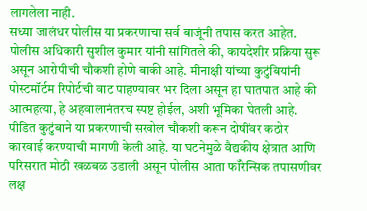लागलेला नाही.
सध्या जालंधर पोलीस या प्रकरणाचा सर्व बाजूंनी तपास करत आहेत. पोलीस अधिकारी सुशील कुमार यांनी सांगितले की, कायदेशीर प्रक्रिया सुरू असून आरोपीची चौकशी होणे बाकी आहे. मीनाक्षी यांच्या कुटुंबियांनी पोस्टमॉर्टम रिपोर्टची वाट पाहण्यावर भर दिला असून हा घातपात आहे की आत्महत्या, हे अहवालानंतरच स्पष्ट होईल, अशी भूमिका घेतली आहे. पीडित कुटुंबाने या प्रकरणाची सखोल चौकशी करून दोषींवर कठोर कारवाई करण्याची मागणी केली आहे. या घटनेमुळे वैद्यकीय क्षेत्रात आणि परिसरात मोठी खळबळ उडाली असून पोलीस आता फॉरेन्सिक तपासणीवर लक्ष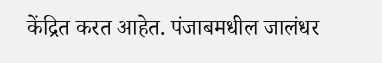केंद्रित करत आहेत. पंजाबमधील जालंधर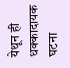येथून ही धक्कादायक घटना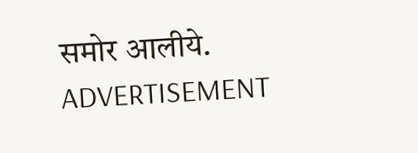समोर आलीये.
ADVERTISEMENT